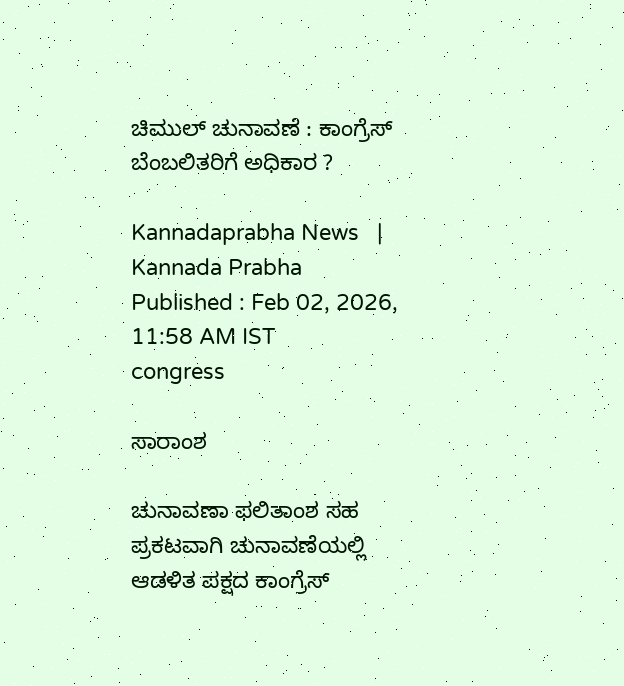ಚಿಮುಲ್ ಚುನಾವಣೆ : ಕಾಂಗ್ರೆಸ್‌ ಬೆಂಬಲಿತರಿಗೆ ಅಧಿಕಾರ ?

Kannadaprabha News   | Kannada Prabha
Published : Feb 02, 2026, 11:58 AM IST
congress

ಸಾರಾಂಶ

ಚುನಾವಣಾ ಫಲಿತಾಂಶ ಸಹ ಪ್ರಕಟವಾಗಿ ಚುನಾವಣೆಯಲ್ಲಿ ಆಡಳಿತ ಪಕ್ಷದ ಕಾಂಗ್ರೆಸ್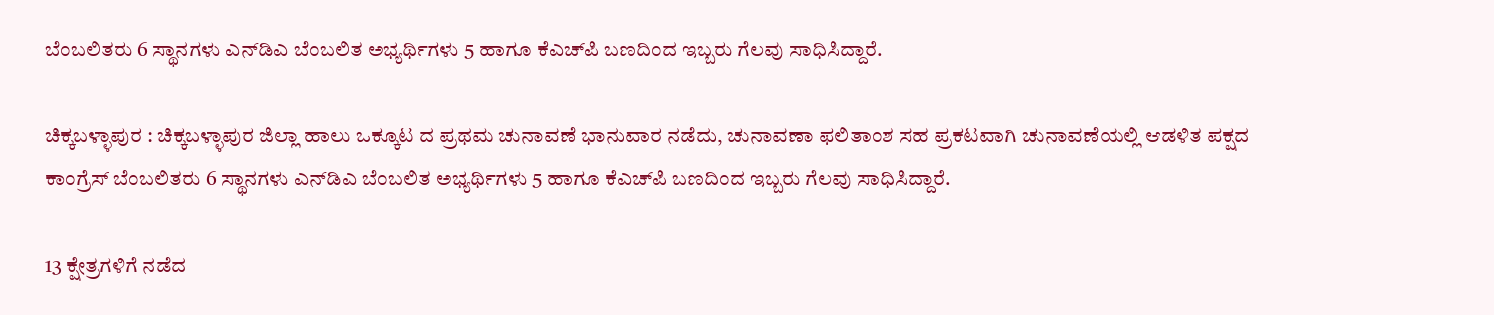ಬೆಂಬಲಿತರು 6 ಸ್ಥಾನಗಳು ಎನ್‌ಡಿಎ ಬೆಂಬಲಿತ ಅಭ್ಯರ್ಥಿಗಳು 5 ಹಾಗೂ ಕೆಎಚ್‌ಪಿ ಬಣದಿಂದ ಇಬ್ಬರು ಗೆಲವು ಸಾಧಿಸಿದ್ದಾರೆ.

ಚಿಕ್ಕಬಳ್ಳಾಪುರ : ಚಿಕ್ಕಬಳ್ಳಾಪುರ ಜಿಲ್ಲಾ ಹಾಲು ಒಕ್ಕೂಟ ದ ಪ್ರಥಮ ಚುನಾವಣೆ ಭಾನುವಾರ ನಡೆದು, ಚುನಾವಣಾ ಫಲಿತಾಂಶ ಸಹ ಪ್ರಕಟವಾಗಿ ಚುನಾವಣೆಯಲ್ಲಿ ಆಡಳಿತ ಪಕ್ಷದ ಕಾಂಗ್ರೆಸ್ ಬೆಂಬಲಿತರು 6 ಸ್ಥಾನಗಳು ಎನ್‌ಡಿಎ ಬೆಂಬಲಿತ ಅಭ್ಯರ್ಥಿಗಳು 5 ಹಾಗೂ ಕೆಎಚ್‌ಪಿ ಬಣದಿಂದ ಇಬ್ಬರು ಗೆಲವು ಸಾಧಿಸಿದ್ದಾರೆ.

13 ಕ್ಷೇತ್ರಗಳಿಗೆ ನಡೆದ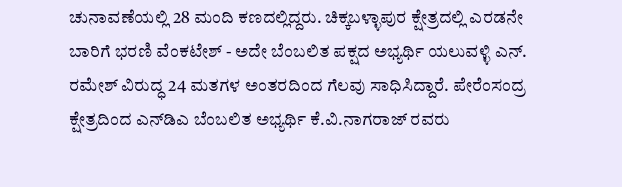ಚುನಾವಣೆಯಲ್ಲಿ 28 ಮಂದಿ ಕಣದಲ್ಲಿದ್ದರು. ಚಿಕ್ಕಬಳ್ಳಾಪುರ ಕ್ಷೇತ್ರದಲ್ಲಿ ಎರಡನೇ ಬಾರಿಗೆ ಭರಣಿ ವೆಂಕಟೇಶ್ - ಅದೇ ಬೆಂಬಲಿತ ಪಕ್ಷದ ಅಭ್ಯರ್ಥಿ ಯಲುವಳ್ಳಿ ಎನ್. ರಮೇಶ್ ವಿರುದ್ಧ 24 ಮತಗಳ ಅಂತರದಿಂದ ಗೆಲವು ಸಾಧಿಸಿದ್ದಾರೆ. ಪೇರೆಂಸಂದ್ರ ಕ್ಷೇತ್ರದಿಂದ ಎನ್‌ಡಿಎ ಬೆಂಬಲಿತ ಅಭ್ಯರ್ಥಿ ಕೆ.ವಿ.ನಾಗರಾಜ್ ರವರು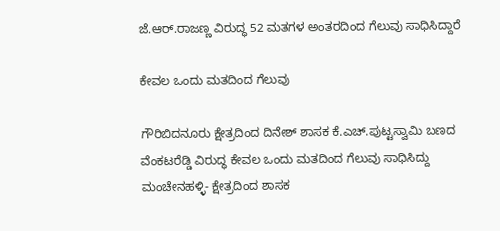ಜೆ.ಆರ್.ರಾಜಣ್ಣ ವಿರುದ್ಧ 52 ಮತಗಳ ಅಂತರದಿಂದ ಗೆಲುವು ಸಾಧಿಸಿದ್ದಾರೆ

ಕೇವಲ ಒಂದು ಮತದಿಂದ ಗೆಲುವು

ಗೌರಿಬಿದನೂರು ಕ್ಷೇತ್ರದಿಂದ ದಿನೇಶ್ ಶಾಸಕ ಕೆ.ಎಚ್.ಪುಟ್ಟಸ್ವಾಮಿ ಬಣದ ವೆಂಕಟರೆಡ್ಡಿ ವಿರುದ್ಧ ಕೇವಲ ಒಂದು ಮತದಿಂದ ಗೆಲುವು ಸಾಧಿಸಿದ್ದು ಮಂಚೇನಹಳ್ಳಿ- ಕ್ಷೇತ್ರದಿಂದ ಶಾಸಕ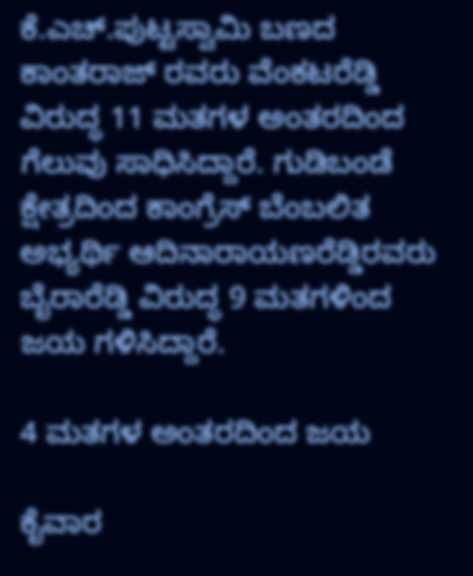ಕೆ.ಎಚ್.ಪುಟ್ಟಸ್ವಾಮಿ ಬಣದ ಕಾಂತರಾಜ್ ರವರು ವೆಂಕಟರೆಡ್ಡಿ ವಿರುದ್ಧ 11 ಮತಗಳ ಅಂತರದಿಂದ ಗೆಲುವು ಸಾಧಿಸಿದ್ದಾರೆ. ಗುಡಿಬಂಡೆ ಕ್ಷೇತ್ರದಿಂದ ಕಾಂಗ್ರೆಸ್ ಬೆಂಬಲಿತ ಅಭ್ಯರ್ಥಿ ಆದಿನಾರಾಯಣರೆಡ್ಡಿರವರು ಬೈರಾರೆಡ್ಡಿ ವಿರುದ್ಧ 9 ಮತಗಳಿಂದ ಜಯ ಗಳಿಸಿದ್ದಾರೆ.

4 ಮತಗಳ ಅಂತರದಿಂದ ಜಯ

ಕೈವಾರ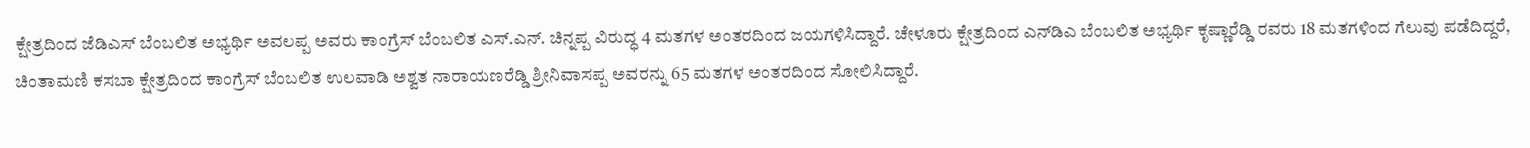ಕ್ಷೇತ್ರದಿಂದ ಜೆಡಿಎಸ್ ಬೆಂಬಲಿತ ಅಭ್ಯರ್ಥಿ ಅವಲಪ್ಪ ಅವರು ಕಾಂಗ್ರೆಸ್‌ ಬೆಂಬಲಿತ ಎಸ್.ಎನ್. ಚಿನ್ನಪ್ಪ ವಿರುದ್ಧ 4 ಮತಗಳ ಅಂತರದಿಂದ ಜಯಗಳಿಸಿದ್ದಾರೆ. ಚೇಳೂರು ಕ್ಷೇತ್ರದಿಂದ ಎನ್‌ಡಿಎ ಬೆಂಬಲಿತ ಅಭ್ಯರ್ಥಿ ಕೃಷ್ಣಾರೆಡ್ಡಿ ರವರು 18 ಮತಗಳಿಂದ ಗೆಲುವು ಪಡೆದಿದ್ದರೆ, ಚಿಂತಾಮಣಿ ಕಸಬಾ ಕ್ಷೇತ್ರದಿಂದ ಕಾಂಗ್ರೆಸ್ ಬೆಂಬಲಿತ ಉಲವಾಡಿ ಅಶ್ವತ ನಾರಾಯಣರೆಡ್ಡಿ ಶ್ರೀನಿವಾಸಪ್ಪ ಅವರನ್ನು 65 ಮತಗಳ ಅಂತರದಿಂದ ಸೋಲಿಸಿದ್ದಾರೆ.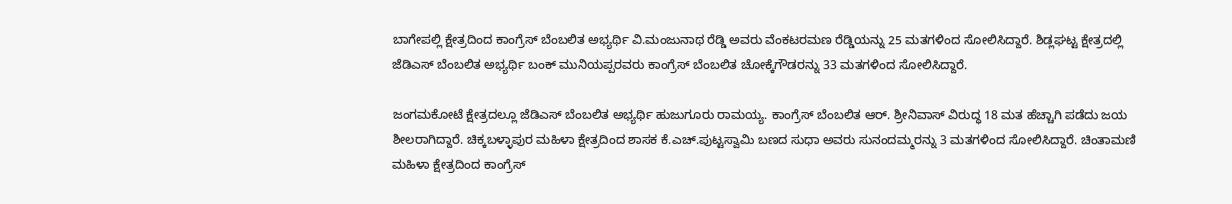ಬಾಗೇಪಲ್ಲಿ ಕ್ಷೇತ್ರದಿಂದ ಕಾಂಗ್ರೆಸ್ ಬೆಂಬಲಿತ ಅಭ್ಯರ್ಥಿ ವಿ.ಮಂಜುನಾಥ ರೆಡ್ಡಿ ಅವರು ವೆಂಕಟರಮಣ ರೆಡ್ಡಿಯನ್ನು 25 ಮತಗಳಿಂದ ಸೋಲಿಸಿದ್ದಾರೆ. ಶಿಡ್ಲಘಟ್ಟ ಕ್ಷೇತ್ರದಲ್ಲಿ ಜೆಡಿಎಸ್ ಬೆಂಬಲಿತ ಅಭ್ಯರ್ಥಿ ಬಂಕ್ ಮುನಿಯಪ್ಪರವರು ಕಾಂಗ್ರೆಸ್ ಬೆಂಬಲಿತ ಚೋಕ್ಕೆಗೌಡರನ್ನು 33 ಮತಗಳಿಂದ ಸೋಲಿಸಿದ್ದಾರೆ.

ಜಂಗಮಕೋಟೆ ಕ್ಷೇತ್ರದಲ್ಲೂ ಜೆಡಿಎಸ್ ಬೆಂಬಲಿತ ಅಭ್ಯರ್ಥಿ ಹುಜುಗೂರು ರಾಮಯ್ಯ. ಕಾಂಗ್ರೆಸ್ ಬೆಂಬಲಿತ ಆರ್. ಶ್ರೀನಿವಾಸ್ ವಿರುದ್ಧ 18 ಮತ ಹೆಚ್ಚಾಗಿ ಪಡೆದು ಜಯ ಶೀಲರಾಗಿದ್ದಾರೆ. ಚಿಕ್ಕಬಳ್ಳಾಪುರ ಮಹಿಳಾ ಕ್ಷೇತ್ರದಿಂದ ಶಾಸಕ ಕೆ.ಎಚ್.ಪುಟ್ಟಸ್ವಾಮಿ ಬಣದ ಸುಧಾ ಅವರು ಸುನಂದಮ್ಮರನ್ನು 3 ಮತಗಳಿಂದ ಸೋಲಿಸಿದ್ದಾರೆ. ಚಿಂತಾಮಣಿ ಮಹಿಳಾ ಕ್ಷೇತ್ರದಿಂದ ಕಾಂಗ್ರೆಸ್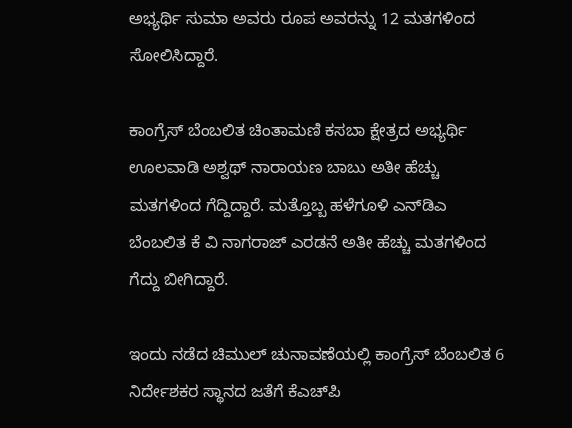ಅಭ್ಯರ್ಥಿ ಸುಮಾ ಅವರು ರೂಪ ಅವರನ್ನು 12 ಮತಗಳಿಂದ ಸೋಲಿಸಿದ್ದಾರೆ.

ಕಾಂಗ್ರೆಸ್ ಬೆಂಬಲಿತ ಚಿಂತಾಮಣಿ ಕಸಬಾ ಕ್ಷೇತ್ರದ ಅಭ್ಯರ್ಥಿ ಊಲವಾಡಿ ಅಶ್ವಥ್ ನಾರಾಯಣ ಬಾಬು ಅತೀ ಹೆಚ್ಚು ಮತಗಳಿಂದ ಗೆದ್ದಿದ್ದಾರೆ. ಮತ್ತೊಬ್ಬ ಹಳೆಗೂಳಿ ಎನ್‌ಡಿಎ ಬೆಂಬಲಿತ ಕೆ ವಿ ನಾಗರಾಜ್ ಎರಡನೆ ಅತೀ ಹೆಚ್ಚು ಮತಗಳಿಂದ ಗೆದ್ದು ಬೀಗಿದ್ದಾರೆ.

ಇಂದು ನಡೆದ ಚಿಮುಲ್ ಚುನಾವಣೆಯಲ್ಲಿ ಕಾಂಗ್ರೆಸ್ ಬೆಂಬಲಿತ 6 ನಿರ್ದೇಶಕರ ಸ್ಥಾನದ ಜತೆಗೆ ಕೆಎಚ್‌ಪಿ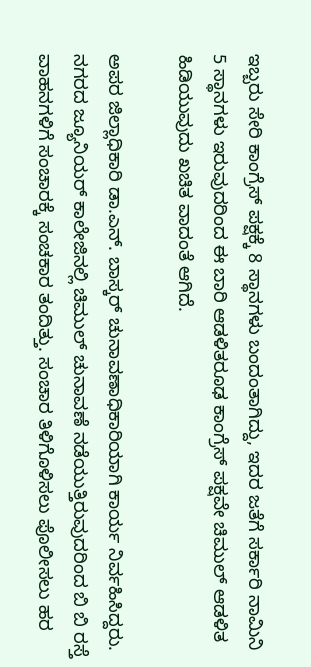ಇಬ್ಬರು ಸೇರಿ ಕಾಂಗ್ರೆಸ್ ಪಕ್ಷಕ್ಕೆ 8 ಸ್ಥಾನಗಳು ಬಂದಂತಾಗಿದ್ದು, ಇದರ ಜತೆಗೆ ಸರ್ಕಾರಿ ನಾಮಿನಿ 5 ಸ್ಥಾನಗಳು ಇರುವುದರಿಂದ ಈ ಬಾರಿ ಆಡಳಿತರೂಢ ಕಾಂಗ್ರೆಸ್ ಪಕ್ಷವೇ ಚಿಮುಲ್ ಆಡಳಿತ ಹಿಡಿಯುವುದು ಖಚಿತ ವಾದಂತೆ ಆಗಿದೆ.

ಅಪರ ಜಿಲ್ಲಾಧಿಕಾರಿ ಡಾ.ಎನ್. ಬಾಸ್ಕರ್ ಚುನಾವಣಾಧಿಕಾರಿಯಾಗಿ ಕಾರ್ಯ ನಿರ್ವಹಿಸಿದ್ದರು. ನಗರದ ಜ್ಯೂನಿಯರ್ ಕಾಲೇಜಿನಲ್ಲಿ ಚಿಮುಲ್ ಚುನಾವಣೆ ನಡೆಯುತ್ತಿರುವುದರಿಂದ ಬಿ ಬಿ ರಸ್ತೆ ವಾಹನಗಳಿಗೆ ಸಂಚಾರಕ್ಕೆ ಸಂಚಕಾರ ತಂದಿತ್ತು. ಸಂಚಾರ ತಿಳಿಗೊಳಿಸಲು ಪೊಲೀಸಲು ಹರ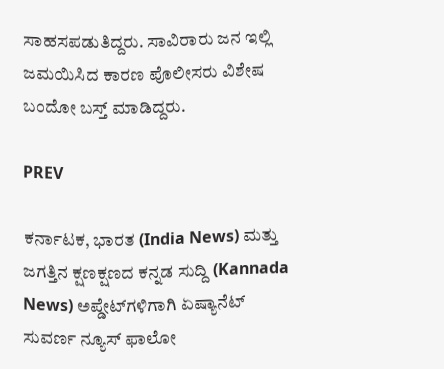ಸಾಹಸಪಡುತಿದ್ದರು. ಸಾವಿರಾರು ಜನ ಇಲ್ಲಿ ಜಮಯಿಸಿದ ಕಾರಣ ಪೊಲೀಸರು ವಿಶೇಷ ಬಂದೋ ಬಸ್ತ್ ಮಾಡಿದ್ದರು.

PREV

ಕರ್ನಾಟಕ, ಭಾರತ (India News) ಮತ್ತು ಜಗತ್ತಿನ ಕ್ಷಣಕ್ಷಣದ ಕನ್ನಡ ಸುದ್ದಿ (Kannada News) ಅಪ್ಡೇಟ್‌ಗಳಿಗಾಗಿ ಏಷ್ಯಾನೆಟ್ ಸುವರ್ಣ ನ್ಯೂಸ್‌ ಫಾಲೋ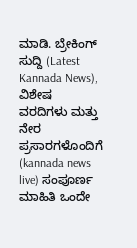ಮಾಡಿ. ಬ್ರೇಕಿಂಗ್ ಸುದ್ದಿ (Latest Kannada News), ವಿಶೇಷ ವರದಿಗಳು ಮತ್ತು ನೇರ ಪ್ರಸಾರಗಳೊಂದಿಗೆ (kannada news live) ಸಂಪೂರ್ಣ ಮಾಹಿತಿ ಒಂದೇ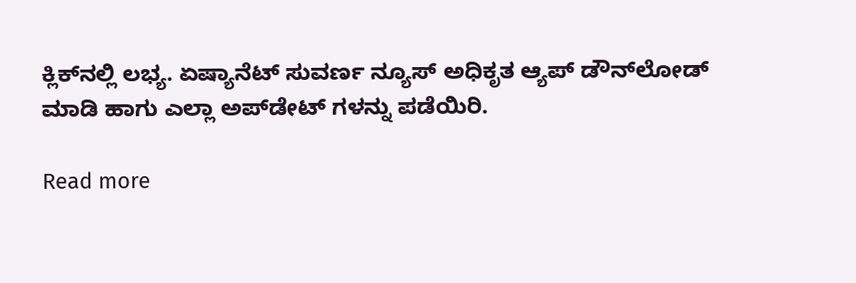ಕ್ಲಿಕ್‌ನಲ್ಲಿ ಲಭ್ಯ. ಏಷ್ಯಾನೆಟ್ ಸುವರ್ಣ ನ್ಯೂಸ್ ಅಧಿಕೃತ ಆ್ಯಪ್ ಡೌನ್‌ಲೋಡ್ ಮಾಡಿ ಹಾಗು ಎಲ್ಲಾ ಅಪ್‌ಡೇಟ್ ಗಳನ್ನು ಪಡೆಯಿರಿ.

Read more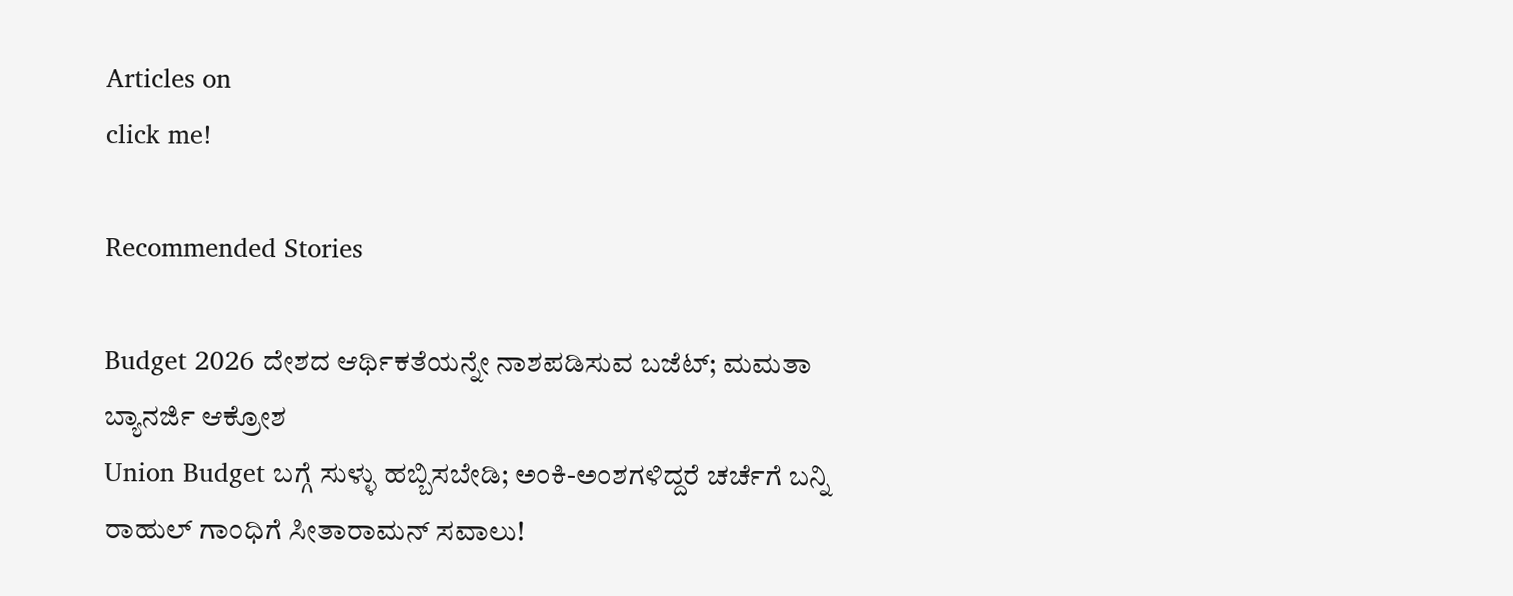Articles on
click me!

Recommended Stories

Budget 2026 ದೇಶದ ಆರ್ಥಿಕತೆಯನ್ನೇ ನಾಶಪಡಿಸುವ ಬಜೆಟ್; ಮಮತಾ ಬ್ಯಾನರ್ಜಿ ಆಕ್ರೋಶ
Union Budget ಬಗ್ಗೆ ಸುಳ್ಳು ಹಬ್ಬಿಸಬೇಡಿ; ಅಂಕಿ-ಅಂಶಗಳಿದ್ದರೆ ಚರ್ಚೆಗೆ ಬನ್ನಿ ರಾಹುಲ್ ಗಾಂಧಿಗೆ ಸೀತಾರಾಮನ್ ಸವಾಲು!